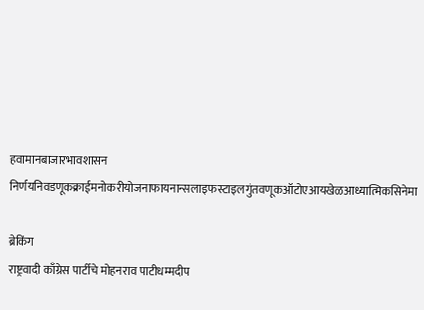हवामानबाजारभावशासन निर्णयनिवडणूकक्राईमनोकरीयोजनाफायनान्सलाइफस्टाइलगुंतवणूकऑटोएआयखेळआध्यात्मिकसिनेमा

ब्रेकिंग
राष्ट्रवादी काँग्रेस पार्टीचे मोहनराव पाटीधम्मदीप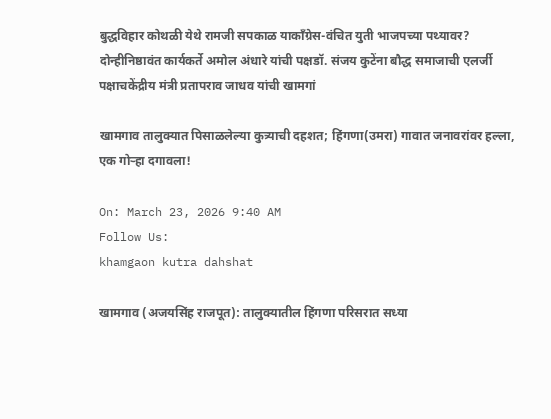बुद्धविहार कोथळी येथे रामजी सपकाळ याकाँग्रेस-वंचित युती भाजपच्या पथ्यावर? दोन्हीनिष्ठावंत कार्यकर्ते अमोल अंधारे यांची पक्षडॉ. संजय कुटेंना बौद्ध समाजाची एलर्जी पक्षाचकेंद्रीय मंत्री प्रतापराव जाधव यांची खामगां

खामगाव तालुक्यात पिसाळलेल्या कुत्र्याची दहशत; हिंगणा(उमरा) गावात जनावरांवर हल्ला, एक गोऱ्हा दगावला!

On: March 23, 2026 9:40 AM
Follow Us:
khamgaon kutra dahshat

खामगाव (अजयसिंह राजपूत): तालुक्यातील हिंगणा परिसरात सध्या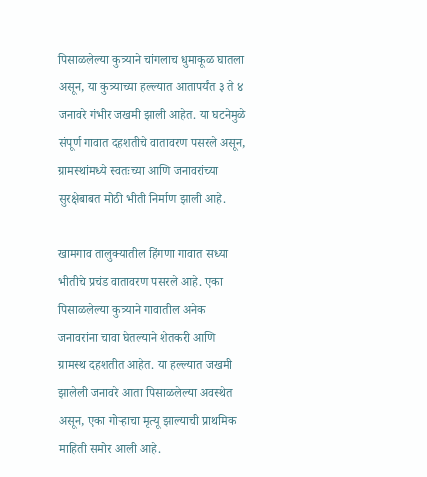पिसाळलेल्या कुत्र्याने चांगलाच धुमाकूळ घातला असून, या कुत्र्याच्या हल्ल्यात आतापर्यंत ३ ते ४ जनावरे गंभीर जखमी झाली आहेत. या घटनेमुळे संपूर्ण गावात दहशतीचे वातावरण पसरले असून, ग्रामस्थांमध्ये स्वतःच्या आणि जनावरांच्या सुरक्षेबाबत मोठी भीती निर्माण झाली आहे.

खामगाव तालुक्यातील हिंगणा गावात सध्या भीतीचे प्रचंड वातावरण पसरले आहे. एका पिसाळलेल्या कुत्र्याने गावातील अनेक जनावरांना चावा घेतल्याने शेतकरी आणि ग्रामस्थ दहशतीत आहेत. या हल्ल्यात जखमी झालेली जनावरे आता पिसाळलेल्या अवस्थेत असून, एका गोऱ्हाचा मृत्यू झाल्याची प्राथमिक माहिती समोर आली आहे.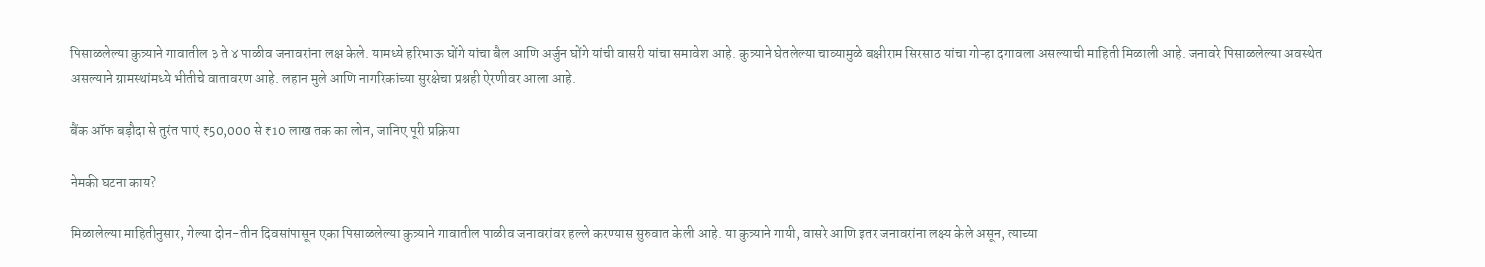पिसाळलेल्या कुत्र्याने गावातील ३ ते ४ पाळीव जनावरांना लक्ष केले. यामध्ये हरिभाऊ घोंगे यांचा बैल आणि अर्जुन घोंगे यांची वासरी यांचा समावेश आहे. कुत्र्याने घेतलेल्या चाव्यामुळे बक्षीराम सिरसाठ यांचा गोऱ्हा दगावला असल्याची माहिती मिळाली आहे. जनावरे पिसाळलेल्या अवस्थेत असल्याने ग्रामस्थांमध्ये भीतीचे वातावरण आहे. लहान मुले आणि नागरिकांच्या सुरक्षेचा प्रश्नही ऐरणीवर आला आहे.

बैंक ऑफ बड़ौदा से तुरंत पाएं ₹50,000 से ₹10 लाख तक का लोन, जानिए पूरी प्रक्रिया

नेमकी घटना काय?

मिळालेल्या माहितीनुसार, गेल्या दोन-तीन दिवसांपासून एका पिसाळलेल्या कुत्र्याने गावातील पाळीव जनावरांवर हल्ले करण्यास सुरुवात केली आहे. या कुत्र्याने गायी, वासरे आणि इतर जनावरांना लक्ष्य केले असून, त्याच्या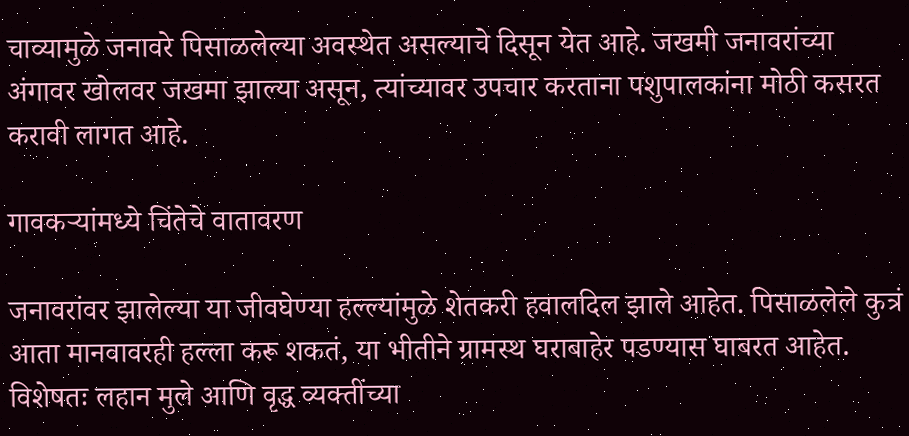चाव्यामुळे जनावरे पिसाळलेल्या अवस्थेत असल्याचे दिसून येत आहे. जखमी जनावरांच्या अंगावर खोलवर जखमा झाल्या असून, त्यांच्यावर उपचार करताना पशुपालकांना मोठी कसरत करावी लागत आहे.

गावकऱ्यांमध्ये चिंतेचे वातावरण

जनावरांवर झालेल्या या जीवघेण्या हल्ल्यांमुळे शेतकरी हवालदिल झाले आहेत. पिसाळलेले कुत्रं आता मानवावरही हल्ला करू शकतं, या भीतीने ग्रामस्थ घराबाहेर पडण्यास घाबरत आहेत. विशेषतः लहान मुले आणि वृद्ध व्यक्तींच्या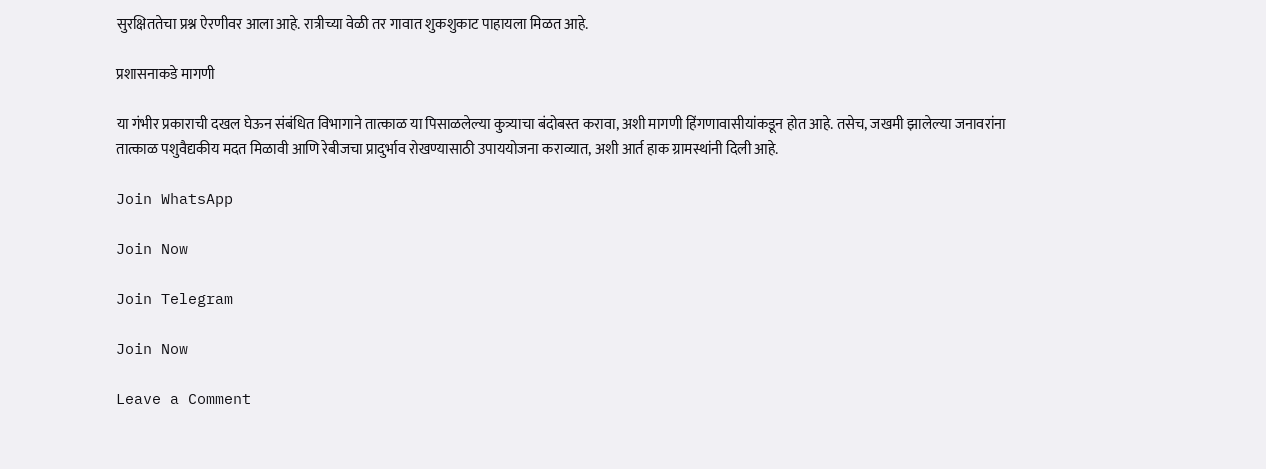सुरक्षिततेचा प्रश्न ऐरणीवर आला आहे. रात्रीच्या वेळी तर गावात शुकशुकाट पाहायला मिळत आहे.

प्रशासनाकडे मागणी

या गंभीर प्रकाराची दखल घेऊन संबंधित विभागाने तात्काळ या पिसाळलेल्या कुत्र्याचा बंदोबस्त करावा, अशी मागणी हिंगणावासीयांकडून होत आहे. तसेच, जखमी झालेल्या जनावरांना तात्काळ पशुवैद्यकीय मदत मिळावी आणि रेबीजचा प्रादुर्भाव रोखण्यासाठी उपाययोजना कराव्यात, अशी आर्त हाक ग्रामस्थांनी दिली आहे.

Join WhatsApp

Join Now

Join Telegram

Join Now

Leave a Comment